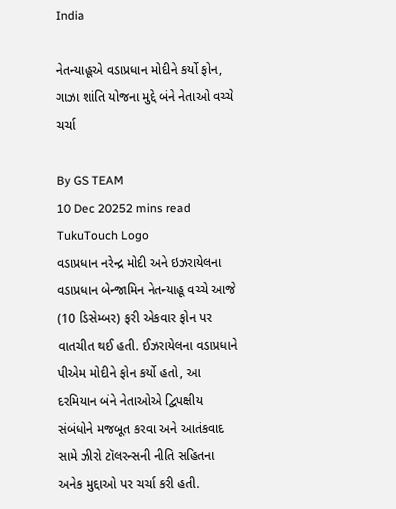India

નેતન્યાહૂએ વડાપ્રધાન મોદીને કર્યો ફોન, ગાઝા શાંતિ યોજના મુદ્દે બંને નેતાઓ વચ્ચે ચર્ચા

By GS TEAM
10 Dec 20252 mins read
TukuTouch Logo
વડાપ્રધાન નરેન્દ્ર મોદી અને ઇઝરાયેલના વડાપ્રધાન બેન્જામિન નેતન્યાહૂ વચ્ચે આજે (10 ડિસેમ્બર) ફરી એકવાર ફોન પર વાતચીત થઈ હતી. ઈઝરાયેલના વડાપ્રધાને પીએમ મોદીને ફોન કર્યો હતો, આ દરમિયાન બંને નેતાઓએ દ્વિપક્ષીય સંબંધોને મજબૂત કરવા અને આતંકવાદ સામે ઝીરો ટૉલરન્સની નીતિ સહિતના અનેક મુદ્દાઓ પર ચર્ચા કરી હતી.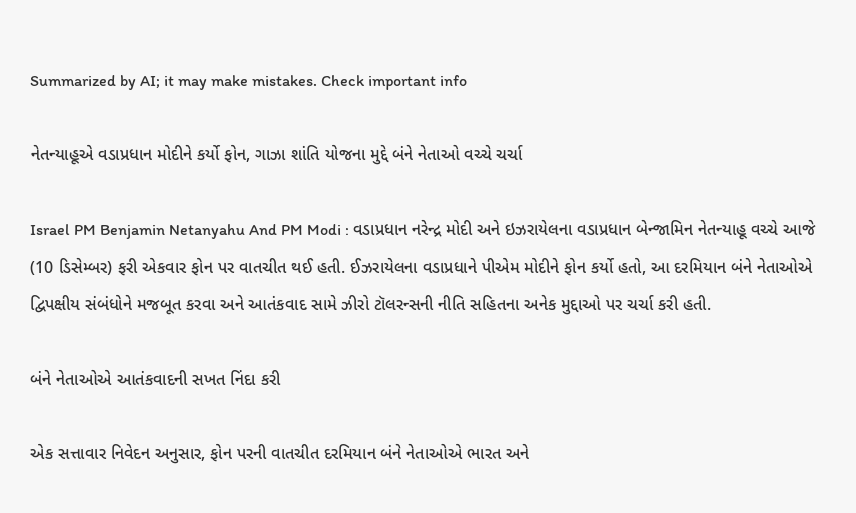Summarized by AI; it may make mistakes. Check important info

નેતન્યાહૂએ વડાપ્રધાન મોદીને કર્યો ફોન, ગાઝા શાંતિ યોજના મુદ્દે બંને નેતાઓ વચ્ચે ચર્ચા

Israel PM Benjamin Netanyahu And PM Modi : વડાપ્રધાન નરેન્દ્ર મોદી અને ઇઝરાયેલના વડાપ્રધાન બેન્જામિન નેતન્યાહૂ વચ્ચે આજે (10 ડિસેમ્બર) ફરી એકવાર ફોન પર વાતચીત થઈ હતી. ઈઝરાયેલના વડાપ્રધાને પીએમ મોદીને ફોન કર્યો હતો, આ દરમિયાન બંને નેતાઓએ દ્વિપક્ષીય સંબંધોને મજબૂત કરવા અને આતંકવાદ સામે ઝીરો ટૉલરન્સની નીતિ સહિતના અનેક મુદ્દાઓ પર ચર્ચા કરી હતી.

બંને નેતાઓએ આતંકવાદની સખત નિંદા કરી

એક સત્તાવાર નિવેદન અનુસાર, ફોન પરની વાતચીત દરમિયાન બંને નેતાઓએ ભારત અને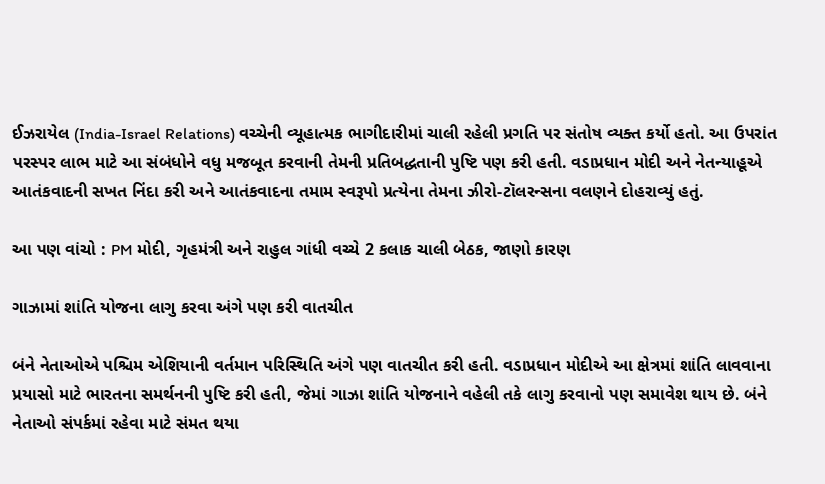ઈઝરાયેલ (India-Israel Relations) વચ્ચેની વ્યૂહાત્મક ભાગીદારીમાં ચાલી રહેલી પ્રગતિ પર સંતોષ વ્યક્ત કર્યો હતો. આ ઉપરાંત પરસ્પર લાભ માટે આ સંબંધોને વધુ મજબૂત કરવાની તેમની પ્રતિબદ્ધતાની પુષ્ટિ પણ કરી હતી. વડાપ્રધાન મોદી અને નેતન્યાહૂએ આતંકવાદની સખત નિંદા કરી અને આતંકવાદના તમામ સ્વરૂપો પ્રત્યેના તેમના ઝીરો-ટૉલરન્સના વલણને દોહરાવ્યું હતું.

આ પણ વાંચો : PM મોદી, ગૃહમંત્રી અને રાહુલ ગાંધી વચ્ચે 2 કલાક ચાલી બેઠક, જાણો કારણ

ગાઝામાં શાંતિ યોજના લાગુ કરવા અંગે પણ કરી વાતચીત

બંને નેતાઓએ પશ્ચિમ એશિયાની વર્તમાન પરિસ્થિતિ અંગે પણ વાતચીત કરી હતી. વડાપ્રધાન મોદીએ આ ક્ષેત્રમાં શાંતિ લાવવાના પ્રયાસો માટે ભારતના સમર્થનની પુષ્ટિ કરી હતી, જેમાં ગાઝા શાંતિ યોજનાને વહેલી તકે લાગુ કરવાનો પણ સમાવેશ થાય છે. બંને નેતાઓ સંપર્કમાં રહેવા માટે સંમત થયા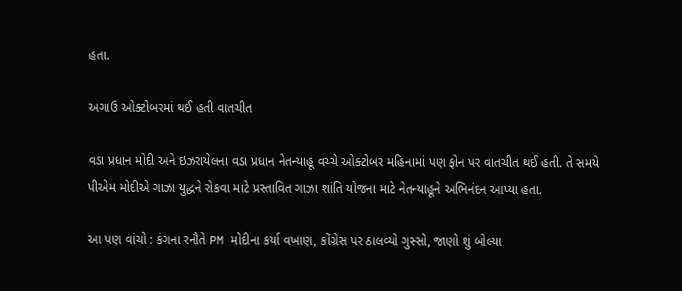હતા.

અગાઉ ઓક્ટોબરમાં થઈ હતી વાતચીત

વડા પ્રધાન મોદી અને ઇઝરાયેલના વડા પ્રધાન નેતન્યાહૂ વચ્ચે ઓક્ટોબર મહિનામાં પણ ફોન પર વાતચીત થઈ હતી. તે સમયે પીએમ મોદીએ ગાઝા યુદ્ધને રોકવા માટે પ્રસ્તાવિત ગાઝા શાંતિ યોજના માટે નેતન્યાહૂને અભિનંદન આપ્યા હતા.

આ પણ વાંચો : કંગના રનૌતે PM મોદીના કર્યા વખાણ, કોંગ્રેસ પર ઠાલવ્યો ગુસ્સો, જાણો શું બોલ્યા